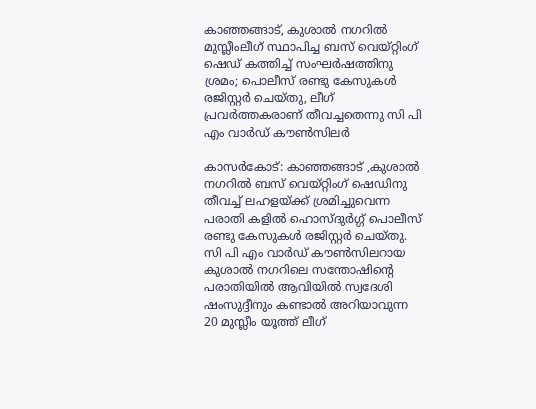കാഞ്ഞങ്ങാട്, കുശാല്‍ നഗറില്‍ മുസ്ലീംലീഗ് സ്ഥാപിച്ച ബസ് വെയ്റ്റിംഗ് ഷെഡ് കത്തിച്ച് സംഘര്‍ഷത്തിനു ശ്രമം; പൊലീസ് രണ്ടു കേസുകള്‍ രജിസ്റ്റര്‍ ചെയ്തു, ലീഗ് പ്രവര്‍ത്തകരാണ് തീവച്ചതെന്നു സി പി എം വാര്‍ഡ് കൗണ്‍സിലര്‍

കാസര്‍കോട്: കാഞ്ഞങ്ങാട് ,കുശാല്‍ നഗറില്‍ ബസ് വെയ്റ്റിംഗ് ഷെഡിനു തീവച്ച് ലഹളയ്ക്ക് ശ്രമിച്ചുവെന്ന പരാതി കളില്‍ ഹൊസ്ദുര്‍ഗ്ഗ് പൊലീസ് രണ്ടു കേസുകള്‍ രജിസ്റ്റര്‍ ചെയ്തു. സി പി എം വാര്‍ഡ് കൗണ്‍സിലറായ കുശാല്‍ നഗറിലെ സന്തോഷിന്റെ പരാതിയില്‍ ആവിയില്‍ സ്വദേശി ഷംസുദ്ദീനും കണ്ടാല്‍ അറിയാവുന്ന 20 മുസ്ലീം യൂത്ത് ലീഗ്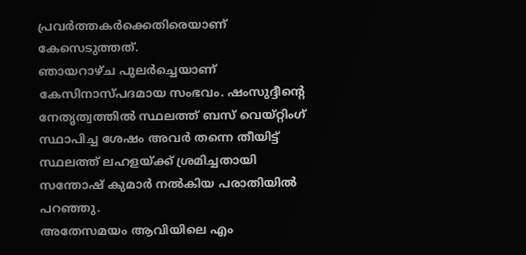പ്രവര്‍ത്തകര്‍ക്കെതിരെയാണ് കേസെടുത്തത്.
ഞായറാഴ്ച പുലര്‍ച്ചെയാണ് കേസിനാസ്പദമായ സംഭവം. ഷംസുദ്ദീന്റെ നേതൃത്വത്തില്‍ സ്ഥലത്ത് ബസ് വെയ്റ്റിംഗ് സ്ഥാപിച്ച ശേഷം അവര്‍ തന്നെ തീയിട്ട് സ്ഥലത്ത് ലഹളയ്ക്ക് ശ്രമിച്ചതായി സന്തോഷ് കുമാര്‍ നല്‍കിയ പരാതിയില്‍ പറഞ്ഞു.
അതേസമയം ആവിയിലെ എം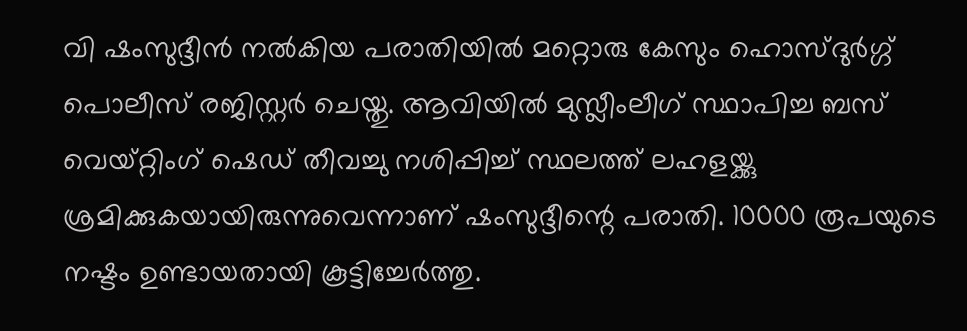വി ഷംസുദ്ദീന്‍ നല്‍കിയ പരാതിയില്‍ മറ്റൊരു കേസും ഹൊസ്ദുര്‍ഗ്ഗ് പൊലീസ് രജിസ്റ്റര്‍ ചെയ്തു. ആവിയില്‍ മുസ്ലീംലീഗ് സ്ഥാപിച്ച ബസ് വെയ്റ്റിംഗ് ഷെഡ് തീവച്ചു നശിപ്പിച്ച് സ്ഥലത്ത് ലഹളയ്ക്കു ശ്രമിക്കുകയായിരുന്നുവെന്നാണ് ഷംസുദ്ദീന്റെ പരാതി. 10000 രൂപയുടെ നഷ്ടം ഉണ്ടായതായി കൂട്ടിച്ചേര്‍ത്തു.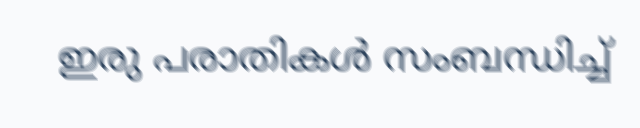ഇരു പരാതികള്‍ സംബന്ധിച്ച്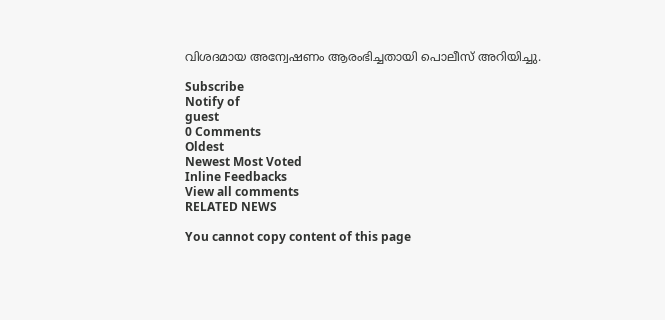വിശദമായ അന്വേഷണം ആരംഭിച്ചതായി പൊലീസ് അറിയിച്ചു.

Subscribe
Notify of
guest
0 Comments
Oldest
Newest Most Voted
Inline Feedbacks
View all comments
RELATED NEWS

You cannot copy content of this page